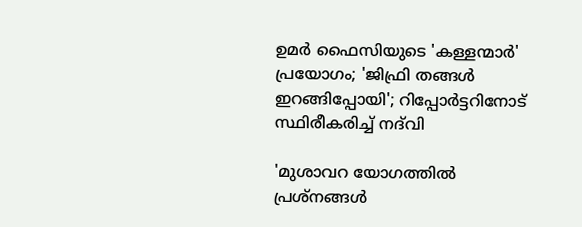ഉമര്‍ ഫൈസിയുടെ 'കള്ളന്മാര്‍' പ്രയോഗം; 'ജിഫ്രി തങ്ങള്‍ ഇറങ്ങിപ്പോയി'; റിപ്പോര്‍ട്ടറിനോട് സ്ഥിരീകരിച്ച് നദ്‌വി

'മുശാവറ യോഗത്തില്‍ പ്രശ്‌നങ്ങള്‍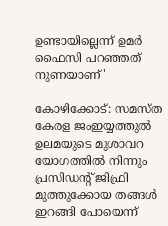ഉണ്ടായില്ലെന്ന് ഉമര്‍ ഫൈസി പറഞ്ഞത് നുണയാണ്'

കോഴിക്കോട്: സമസ്ത കേരള ജംഇയ്യത്തുല്‍ ഉലമയുടെ മുശാവറ യോഗത്തില്‍ നിന്നും പ്രസിഡന്റ് ജിഫ്രി മുത്തുക്കോയ തങ്ങള്‍ ഇറങ്ങി പോയെന്ന്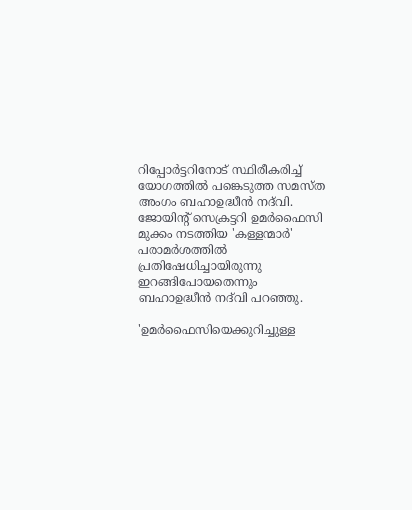റിപ്പോര്‍ട്ടറിനോട് സ്ഥിരീകരിച്ച് യോഗത്തില്‍ പങ്കെടുത്ത സമസ്ത അംഗം ബഹാഉദ്ധീന്‍ നദ്‌വി. ജോയിന്റ് സെക്രട്ടറി ഉമര്‍ഫൈസി മുക്കം നടത്തിയ 'കള്ളന്മാര്‍' പരാമര്‍ശത്തില്‍ പ്രതിഷേധിച്ചായിരുന്നു ഇറങ്ങിപോയതെന്നും ബഹാഉദ്ധീന്‍ നദ്‌വി പറഞ്ഞു.

'ഉമര്‍ഫൈസിയെക്കുറിച്ചുള്ള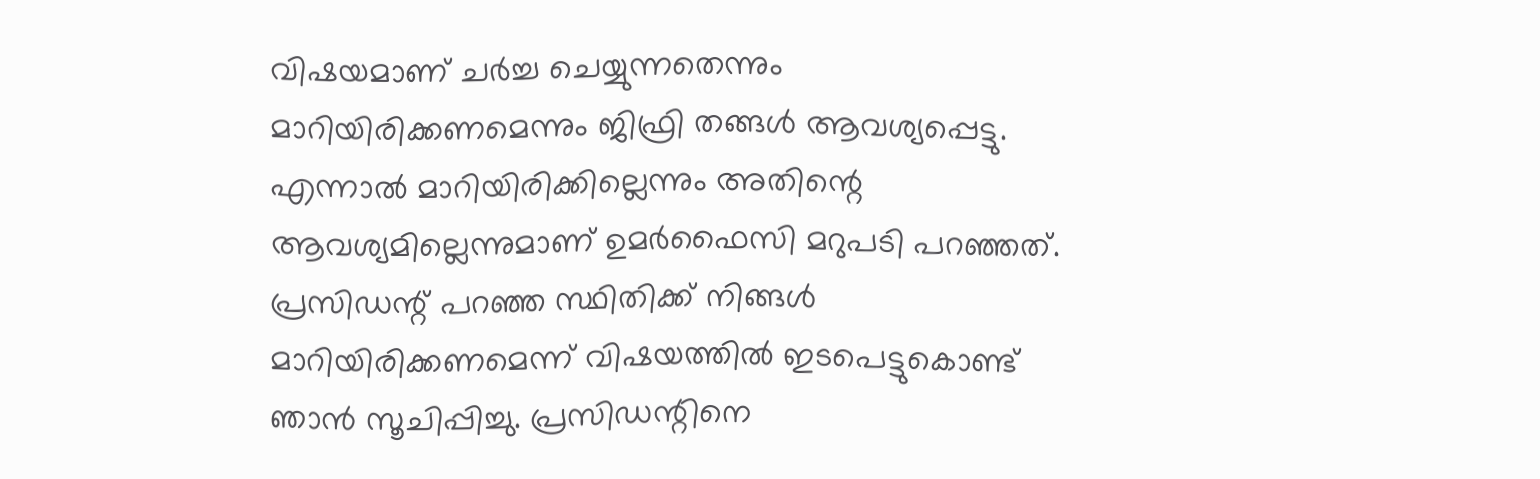വിഷയമാണ് ചര്‍ച്ച ചെയ്യുന്നതെന്നും മാറിയിരിക്കണമെന്നും ജിഫ്രി തങ്ങള്‍ ആവശ്യപ്പെട്ടു. എന്നാല്‍ മാറിയിരിക്കില്ലെന്നും അതിന്റെ ആവശ്യമില്ലെന്നുമാണ് ഉമര്‍ഫൈസി മറുപടി പറഞ്ഞത്. പ്രസിഡന്റ് പറഞ്ഞ സ്ഥിതിക്ക് നിങ്ങള്‍ മാറിയിരിക്കണമെന്ന് വിഷയത്തില്‍ ഇടപെട്ടുകൊണ്ട് ഞാന്‍ സൂചിപ്പിച്ചു. പ്രസിഡന്റിനെ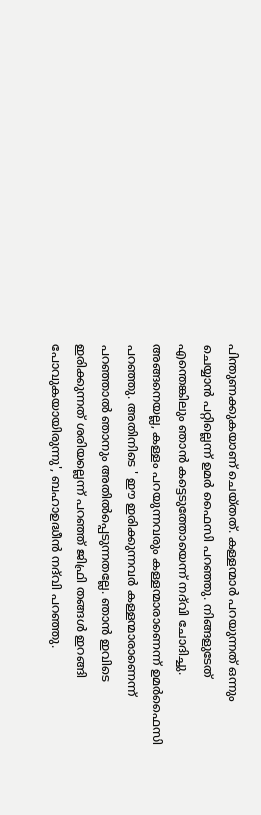പിന്തുണക്കുകയാണ് ചെയ്തത്. കള്ളന്മാര്‍ പറയുന്നത് ഒന്നും ചെയ്യാന്‍ പറ്റില്ലെന്ന് ഉമര്‍ ഫൈസി പറഞ്ഞു. നിങ്ങളുടേത് എന്തെങ്കിലും ഞാന്‍ കട്ടെടുത്തോയെന്ന് നദ്‌വി ചോദിച്ചു. അങ്ങനെയല്ല, കള്ളം പറയുന്നവരും കള്ളന്മാരാണെന്ന് ഉമര്‍ഫൈസി പറഞ്ഞു. അതിനിടെ ' ഈ ഇരിക്കുന്നവര്‍ കള്ളന്മാരാണെന്ന് പറഞ്ഞാല്‍ ഞാനും അതില്‍പ്പെടുന്നതല്ലേ. ഞാന്‍ ഇവിടെ ഇരിക്കുന്നത് ശരിയല്ലെന്ന് പറഞ്ഞ് ജിഫ്രി തങ്ങൾ ഇറങ്ങി പോവുകയായിരുന്നു', ബഹാഉദ്ധീന്‍ നദ്‌വി പറഞ്ഞു.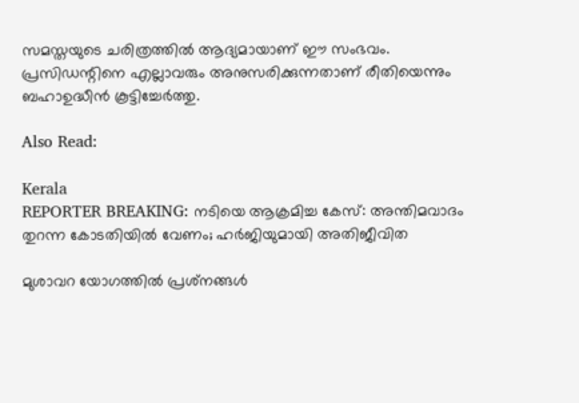സമസ്തയുടെ ചരിത്രത്തില്‍ ആദ്യമായാണ് ഈ സംഭവം. പ്രസിഡന്റിനെ എല്ലാവരും അനുസരിക്കുന്നതാണ് രീതിയെന്നും ബഹാഉദ്ധീന്‍ കൂട്ടിച്ചേർത്തു.

Also Read:

Kerala
REPORTER BREAKING: നടിയെ ആക്രമിച്ച കേസ്: അന്തിമവാദം തുറന്ന കോടതിയിൽ വേണം; ഹർജിയുമായി അതിജീവിത

മുശാവറ യോഗത്തില്‍ പ്രശ്‌നങ്ങള്‍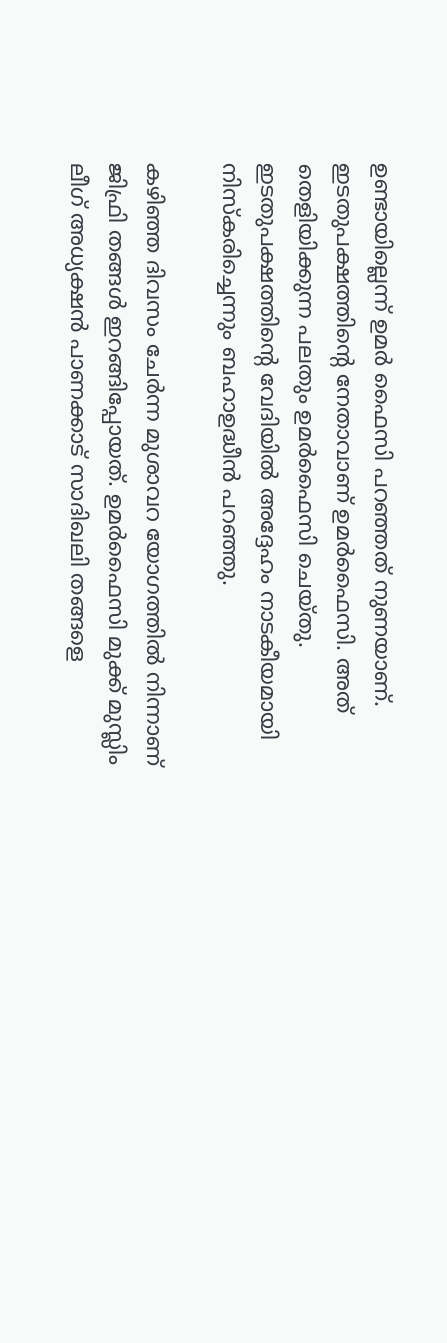ഉണ്ടായില്ലെന്ന് ഉമര്‍ ഫൈസി പറഞ്ഞത് നുണയാണ്. ഇടതുപക്ഷത്തിൻ്റെ നേതാവാണ് ഉമര്‍ഫൈസി. അത് തെളിയിക്കുന്ന പലതും ഉമര്‍ഫൈസി ചെയ്തു. ഇടതുപക്ഷത്തിന്റെ വേദിയില്‍ അദ്ദേഹം നാടകീയമായി നിസ്‌കരിച്ചെന്നും ബഹാഉദ്ധീന്‍ പറഞ്ഞു.

കഴിഞ്ഞ ദിവസം ചേര്‍ന്ന മുശാവറ യോഗത്തില്‍ നിന്നാണ് ജിഫ്രി തങ്ങള്‍ ഇറങ്ങിപ്പോയത്. ഉമര്‍ഫൈസി മുക്ക് മുസ്ലിം ലീഗ് അധ്യക്ഷന്‍ പാണക്കാട് സാദിഖലി തങ്ങളെ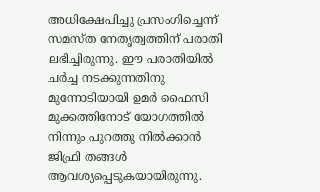അധിക്ഷേപിച്ചു പ്രസംഗിച്ചെന്ന് സമസ്ത നേതൃത്വത്തിന് പരാതി ലഭിച്ചിരുന്നു. ഈ പരാതിയില്‍ ചര്‍ച്ച നടക്കുന്നതിനു മുന്നോടിയായി ഉമര്‍ ഫൈസി മുക്കത്തിനോട് യോഗത്തില്‍ നിന്നും പുറത്തു നില്‍ക്കാന്‍ ജിഫ്രി തങ്ങള്‍ ആവശ്യപ്പെടുകയായിരുന്നു.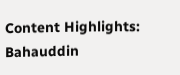Content Highlights: Bahauddin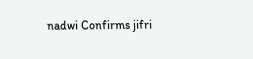nadwi Confirms jifri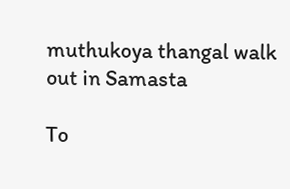muthukoya thangal walk out in Samasta

To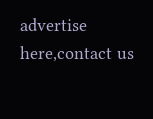advertise here,contact us